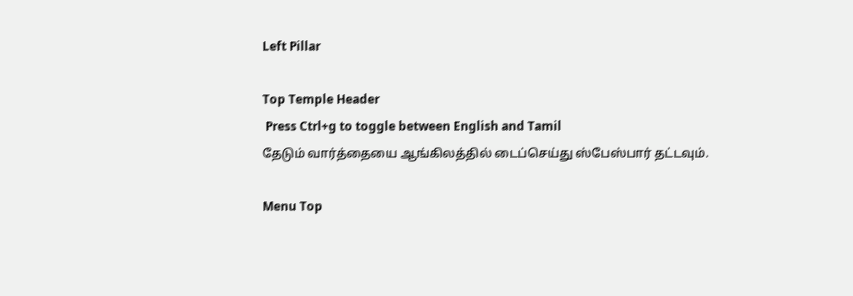Left Pillar

Top Temple Header
 Press Ctrl+g to toggle between English and Tamil
தேடும் வார்த்தையை ஆங்கிலத்தில் டைப்செய்து ஸ்பேஸ்பார் தட்டவும்.

Menu Top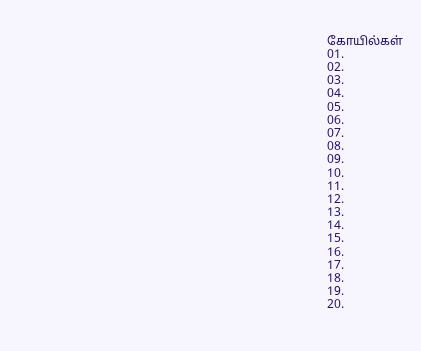கோயில்கள்
01.
02.
03.
04.
05.
06.
07.
08.
09.
10.
11.
12.
13.
14.
15.
16.
17.
18.
19.
20.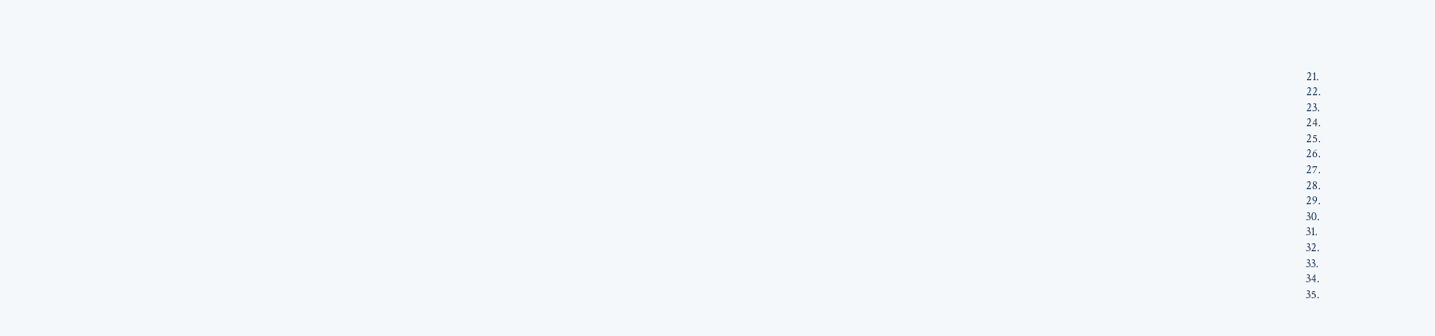21.
22.
23.
24.
25.
26.
27.
28.
29.
30.
31.
32.
33.
34.
35.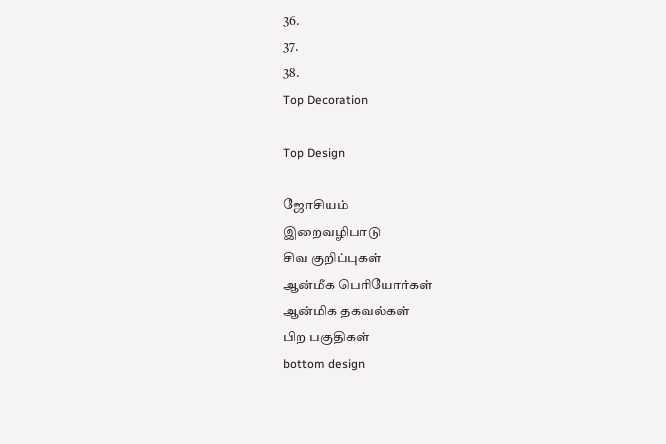36.
37.
38.
Top Decoration

Top Design

ஜோசியம்
இறைவழிபாடு
சிவ குறிப்புகள்
ஆன்மீக பெரியோர்கள்
ஆன்மிக தகவல்கள்
பிற பகுதிகள்
bottom design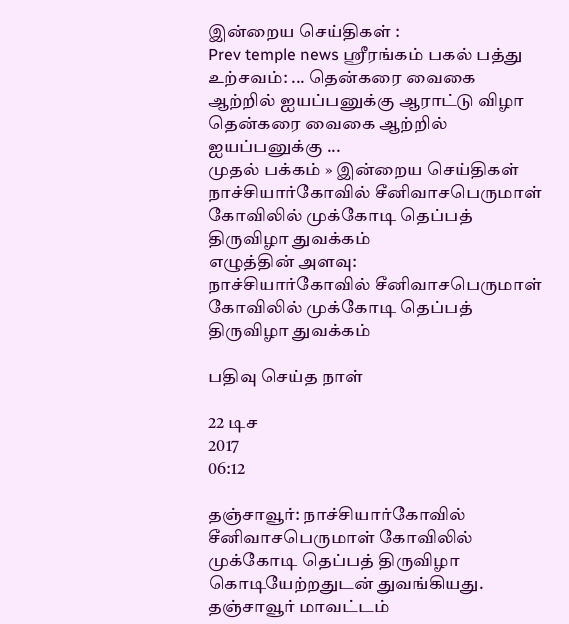இன்றைய செய்திகள் :
Prev temple news ஸ்ரீரங்கம் பகல் பத்து உற்சவம்: ... தென்கரை வைகை ஆற்றில் ஐயப்பனுக்கு ஆராட்டு விழா தென்கரை வைகை ஆற்றில் ஐயப்பனுக்கு ...
முதல் பக்கம் » இன்றைய செய்திகள்
நாச்சியார்கோவில் சீனிவாசபெருமாள் கோவிலில் முக்கோடி தெப்பத் திருவிழா துவக்கம்
எழுத்தின் அளவு:
நாச்சியார்கோவில் சீனிவாசபெருமாள் கோவிலில் முக்கோடி தெப்பத் திருவிழா துவக்கம்

பதிவு செய்த நாள்

22 டிச
2017
06:12

தஞ்சாவூர்: நாச்சியார்கோவில் சீனிவாசபெருமாள் கோவிலில் முக்கோடி தெப்பத் திருவிழா கொடியேற்றதுடன் துவங்கியது. தஞ்சாவூர் மாவட்டம்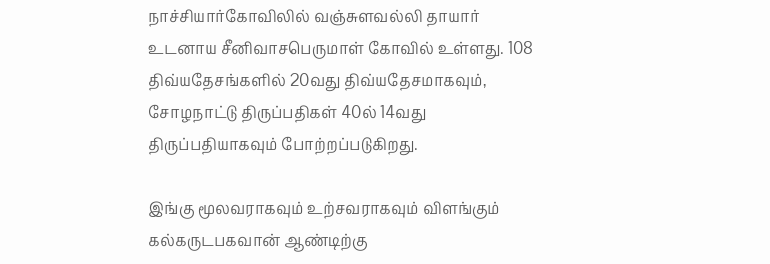நாச்சியார்கோவிலில் வஞ்சுளவல்லி தாயார் உடனாய சீனிவாசபெருமாள் கோவில் உள்ளது. 108 திவ்யதேசங்களில் 20வது திவ்யதேசமாகவும், சோழநாட்டு திருப்பதிகள் 40ல் 14வது திருப்பதியாகவும் போற்றப்படுகிறது.

இங்கு மூலவராகவும் உற்சவராகவும் விளங்கும் கல்கருடபகவான் ஆண்டிற்கு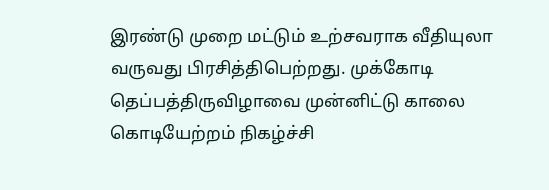இரண்டு முறை மட்டும் உற்சவராக வீதியுலா வருவது பிரசித்திபெற்றது. முக்கோடி தெப்பத்திருவிழாவை முன்னிட்டு காலை கொடியேற்றம் நிகழ்ச்சி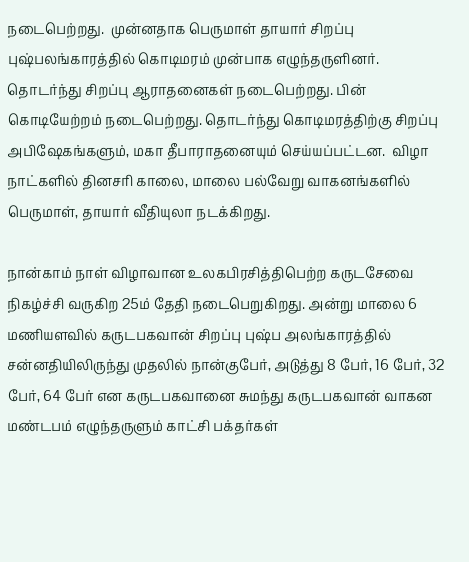நடைபெற்றது.  முன்னதாக பெருமாள் தாயார் சிறப்பு புஷ்பலங்காரத்தில் கொடிமரம் முன்பாக எழுந்தருளினர். தொடர்ந்து சிறப்பு ஆராதனைகள் நடைபெற்றது. பின் கொடியேற்றம் நடைபெற்றது. தொடர்ந்து கொடிமரத்திற்கு சிறப்பு அபிஷேகங்களும், மகா தீபாராதனையும் செய்யப்பட்டன.  விழா நாட்களில் தினசரி காலை, மாலை பல்வேறு வாகனங்களில் பெருமாள், தாயார் வீதியுலா நடக்கிறது.

நான்காம் நாள் விழாவான உலகபிரசித்திபெற்ற கருடசேவை நிகழ்ச்சி வருகிற 25ம் தேதி நடைபெறுகிறது. அன்று மாலை 6 மணியளவில் கருடபகவான் சிறப்பு புஷ்ப அலங்காரத்தில் சன்னதியிலிருந்து முதலில் நான்குபேர், அடுத்து 8 பேர், 16 பேர், 32 பேர், 64 பேர் என கருடபகவானை சுமந்து கருடபகவான் வாகன மண்டபம் எழுந்தருளும் காட்சி பக்தர்கள்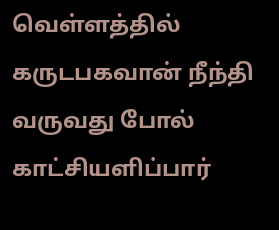வெள்ளத்தில் கருடபகவான் நீந்தி வருவது போல் காட்சியளிப்பார்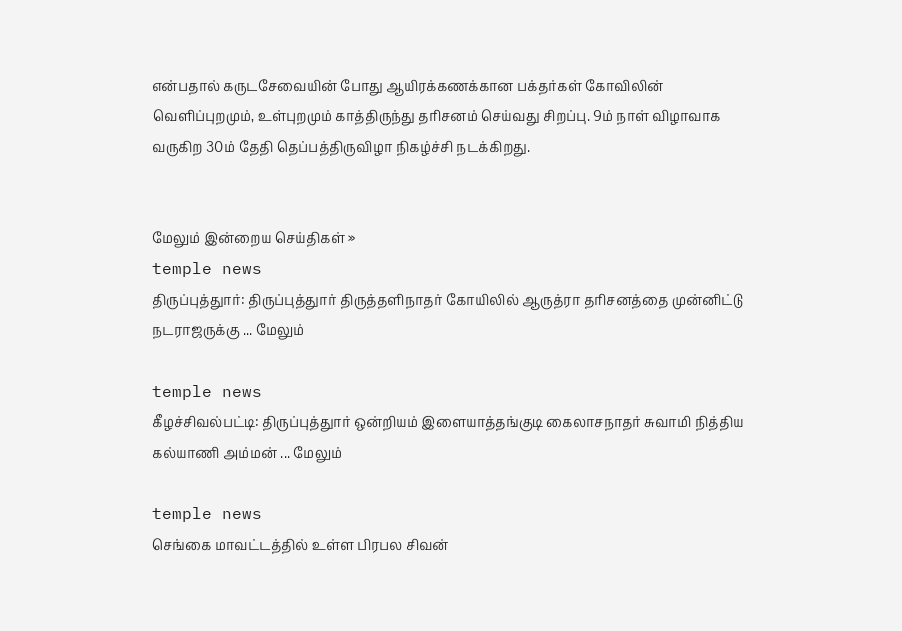என்பதால் கருடசேவையின் போது ஆயிரக்கணக்கான பக்தர்கள் கோவிலின் வெளிப்புறமும், உள்புறமும் காத்திருந்து தரிசனம் செய்வது சிறப்பு. 9ம் நாள் விழாவாக வருகிற 30ம் தேதி தெப்பத்திருவிழா நிகழ்ச்சி நடக்கிறது.


மேலும் இன்றைய செய்திகள் »
temple news
திருப்புத்துார்: திருப்புத்துார் திருத்தளிநாதர் கோயிலில் ஆருத்ரா தரிசனத்தை முன்னிட்டு நடராஜருக்கு ... மேலும்

temple news
கீழச்சிவல்பட்டி: திருப்புத்துார் ஒன்றியம் இளையாத்தங்குடி கைலாசநாதர் சுவாமி நித்திய கல்யாணி அம்மன் ... மேலும்

temple news
செங்கை மாவட்டத்தில் உள்ள பிரபல சிவன்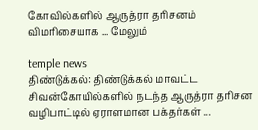கோவில்களில் ஆருத்ரா தரிசனம் விமரிசையாக ... மேலும்

temple news
திண்டுக்கல்: திண்டுக்கல் மாவட்ட சிவன்கோயில்களில் நடந்த ஆருத்ரா தரிசன வழிபாட்டில் ஏராளமான பக்தர்கள் ...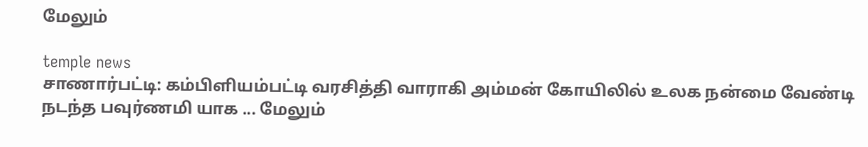மேலும்

temple news
சாணார்பட்டி: கம்பிளியம்பட்டி வரசித்தி வாராகி அம்மன் கோயிலில் உலக நன்மை வேண்டி நடந்த பவுர்ணமி யாக ... மேலும்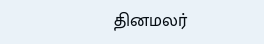தினமலர்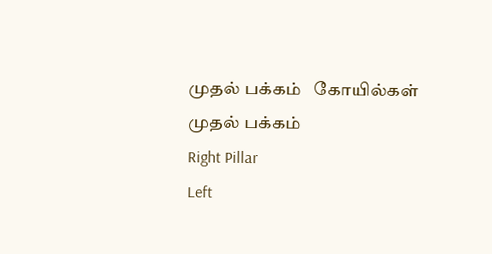முதல் பக்கம்   கோயில்கள் முதல் பக்கம்
Right Pillar
Left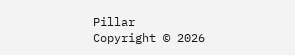Pillar
Copyright © 2026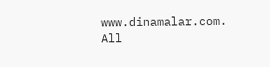www.dinamalar.com. All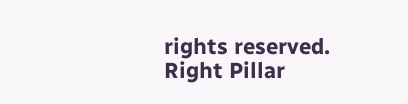rights reserved.
Right Pillar